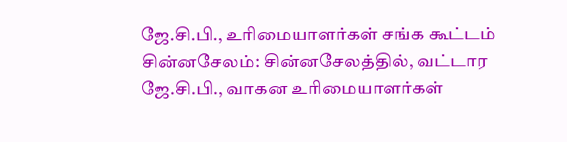ஜே.சி.பி., உரிமையாளர்கள் சங்க கூட்டம்
சின்னசேலம்: சின்னசேலத்தில், வட்டார ஜே.சி.பி., வாகன உரிமையாளர்கள்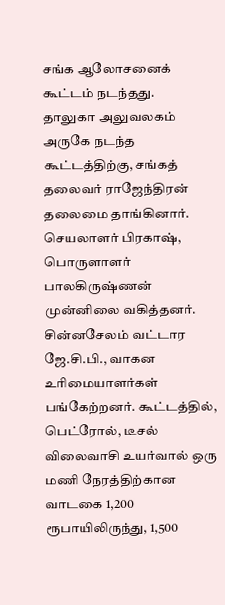சங்க ஆலோசனைக் கூட்டம் நடந்தது.
தாலுகா அலுவலகம் அருகே நடந்த கூட்டத்திற்கு, சங்கத் தலைவர் ராஜேந்திரன் தலைமை தாங்கினார். செயலாளர் பிரகாஷ், பொருளாளர் பாலகிருஷ்ணன் முன்னிலை வகித்தனர். சின்னசேலம் வட்டார ஜே.சி.பி., வாகன உரிமையாளர்கள் பங்கேற்றனர். கூட்டத்தில், பெட்ரோல், டீசல் விலைவாசி உயர்வால் ஒரு மணி நேரத்திற்கான வாடகை 1,200 ரூபாயிலிருந்து, 1,500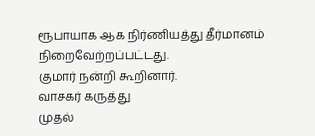ரூபாயாக ஆக நிர்ணியத்து தீர்மானம் நிறைவேற்றப்பட்டது.
குமார் நன்றி கூறினார்.
வாசகர் கருத்து
முதல்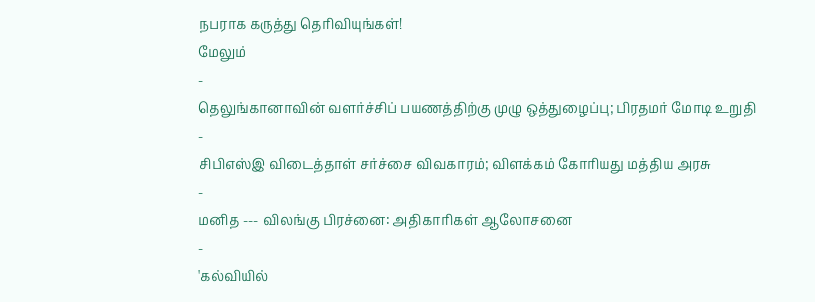நபராக கருத்து தெரிவியுங்கள்!
மேலும்
-
தெலுங்கானாவின் வளர்ச்சிப் பயணத்திற்கு முழு ஒத்துழைப்பு; பிரதமர் மோடி உறுதி
-
சிபிஎஸ்இ விடைத்தாள் சர்ச்சை விவகாரம்; விளக்கம் கோரியது மத்திய அரசு
-
மனித --- விலங்கு பிரச்னை: அதிகாரிகள் ஆலோசனை
-
'கல்வியில்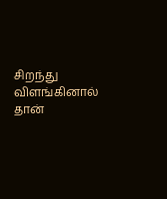சிறந்து விளங்கினால் தான்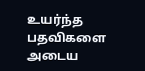உயர்ந்த பதவிகளை அடைய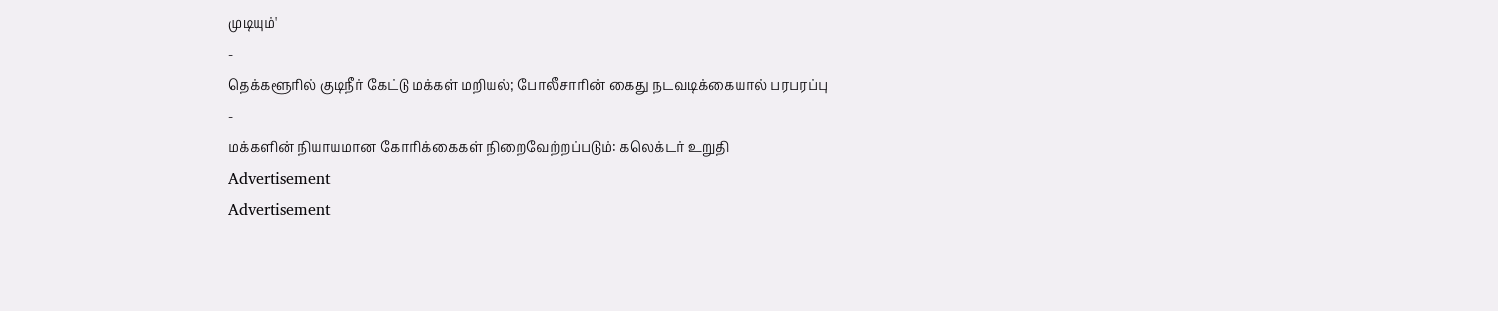முடியும்'
-
தெக்களூரில் குடிநீர் கேட்டு மக்கள் மறியல்; போலீசாரின் கைது நடவடிக்கையால் பரபரப்பு
-
மக்களின் நியாயமான கோரிக்கைகள் நிறைவேற்றப்படும்: கலெக்டர் உறுதி
Advertisement
Advertisement